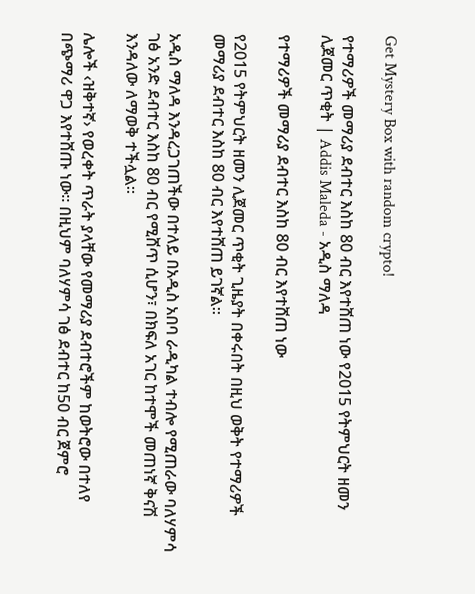Get Mystery Box with random crypto!

የተማሪዎች መማሪያ ደብተር እስከ 80 ብር እየተሸጠ ነው የ2015 የትምህርት ዘመን ሊጀመር ጥቂት | Addis Maleda - አዲስ ማለዳ

የተማሪዎች መማሪያ ደብተር እስከ 80 ብር እየተሸጠ ነው

የ2015 የትምህርት ዘመን ሊጀመር ጥቂት ጊዜያት በቀሩበት በዚህ ወቅት የተማሪዎች መማሪያ ደብተር እስከ 80 ብር እየተሸጠ ይገኛል።

አዲስ ማለዳ እንዳረጋገጠችው በተለይ በአዲስ አበባ ራዲካል ተብሎ የሚጠራው ባለሃምሳ ገፅ አንድ ደብተር እስከ 80 ብር የሚሸጥ ሲሆን፣ በክፍለ አገር ከተሞች መጠነኛ ቅናሽ እንዳለው ለማወቅ ተችሏል።

ሌሎች ‹ዝቅተኛ› የወረቀት ጥራት ያላቸው የመማሪያ ደብተሮችም ከወትሮው በተለየ በጭማሪ ዋጋ እየተሸጡ ነው። በዚህም ባለሃምሳ ገፅ ደብተር ከ50 ብር ጀምሮ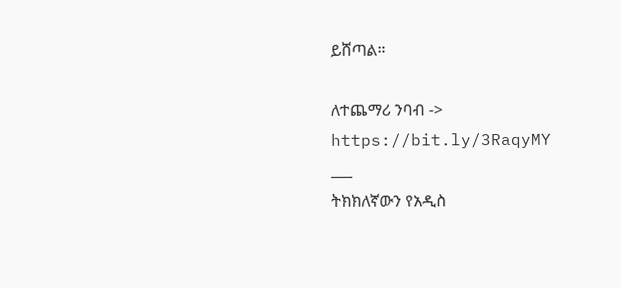ይሸጣል።

ለተጨማሪ ንባብ -> https://bit.ly/3RaqyMY
___
ትክክለኛውን የአዲስ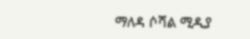ማለዳ ሶሻል ሚዲያ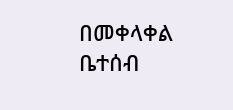በመቀላቀል ቤተሰብ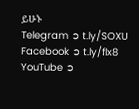ይሁኑ
Telegram ➲ t.ly/SOXU
Facebook ➲ t.ly/flx8
YouTube ➲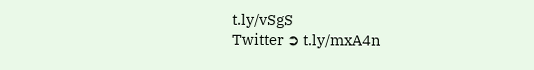t.ly/vSgS
Twitter ➲ t.ly/mxA4n